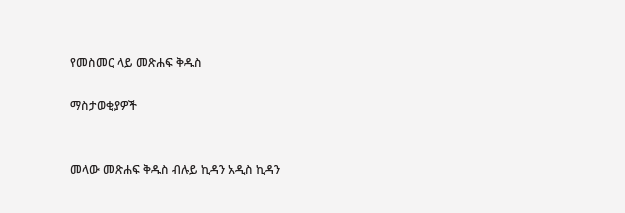የመስመር ላይ መጽሐፍ ቅዱስ

ማስታወቂያዎች


መላው መጽሐፍ ቅዱስ ብሉይ ኪዳን አዲስ ኪዳን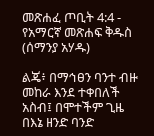መጽሐፈ ጦቢት 4:4 - የአማርኛ መጽሐፍ ቅዱስ (ሰማንያ አሃዱ)

ልጄ፥ በማኅፀን ባንተ ብዙ መከራ እንደ ተቀበለች አስብ፤ በሞተችም ጊዜ በእኔ ዘንድ ባንድ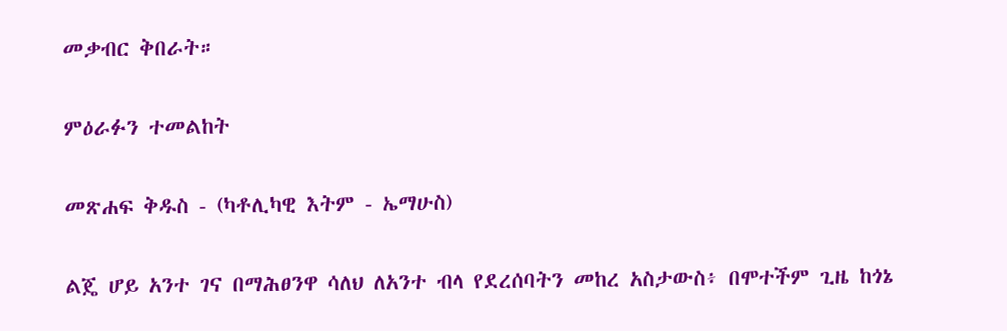መቃብር ቅበራት።

ምዕራፉን ተመልከት

መጽሐፍ ቅዱስ - (ካቶሊካዊ እትም - ኤማሁስ)

ልጄ ሆይ አንተ ገና በማሕፀንዋ ሳለህ ለአንተ ብላ የደረሰባትን መከረ አስታውስ፥ በሞተችም ጊዜ ከጎኔ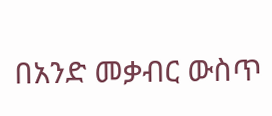በአንድ መቃብር ውስጥ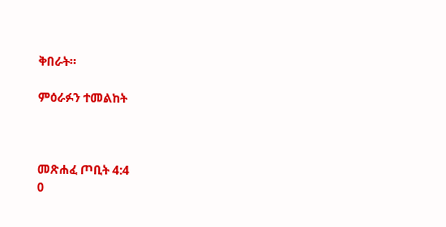ቅበራት።

ምዕራፉን ተመልከት



መጽሐፈ ጦቢት 4:4
0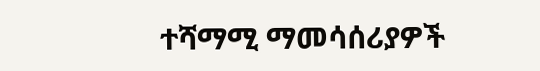ተሻማሚ ማመሳሰሪያዎች